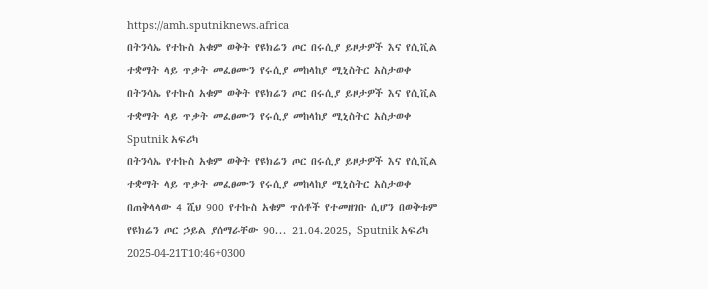https://amh.sputniknews.africa
በትንሳኤ የተኩስ አቁም ወቅት የዩክሬን ጦር በሩሲያ ይዞታዎች እና የሲቪል ተቋማት ላይ ጥቃት መፈፀሙን የሩሲያ መከላከያ ሚኒስትር አስታወቀ
በትንሳኤ የተኩስ አቁም ወቅት የዩክሬን ጦር በሩሲያ ይዞታዎች እና የሲቪል ተቋማት ላይ ጥቃት መፈፀሙን የሩሲያ መከላከያ ሚኒስትር አስታወቀ
Sputnik አፍሪካ
በትንሳኤ የተኩስ አቁም ወቅት የዩክሬን ጦር በሩሲያ ይዞታዎች እና የሲቪል ተቋማት ላይ ጥቃት መፈፀሙን የሩሲያ መከላከያ ሚኒስትር አስታወቀ በጠቅላላው 4 ሺህ 900 የተኩስ አቁም ጥሰቶች የተመዘገቡ ሲሆን በወቅቱም የዩክሬን ጦር ኃይል ያሰማራቸው 90... 21.04.2025, Sputnik አፍሪካ
2025-04-21T10:46+0300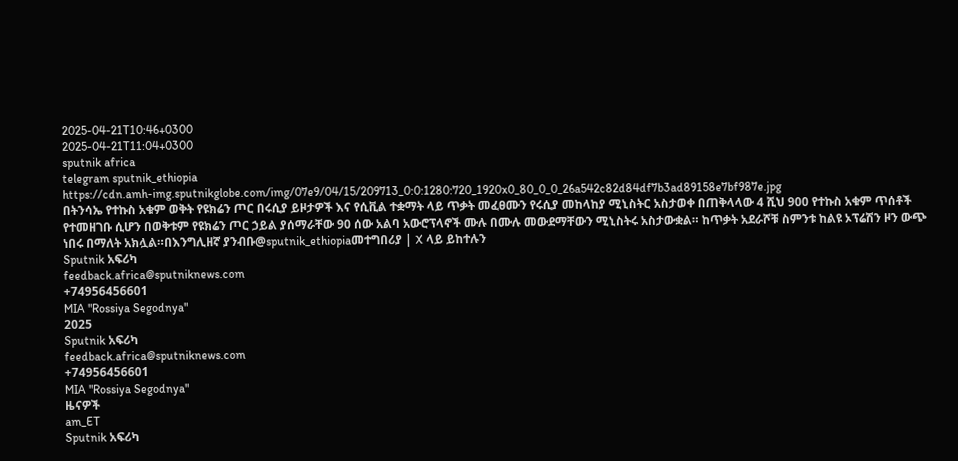2025-04-21T10:46+0300
2025-04-21T11:04+0300
sputnik africa
telegram sputnik_ethiopia
https://cdn.amh-img.sputnikglobe.com/img/07e9/04/15/209713_0:0:1280:720_1920x0_80_0_0_26a542c82d84df7b3ad89158e7bf987e.jpg
በትንሳኤ የተኩስ አቁም ወቅት የዩክሬን ጦር በሩሲያ ይዞታዎች እና የሲቪል ተቋማት ላይ ጥቃት መፈፀሙን የሩሲያ መከላከያ ሚኒስትር አስታወቀ በጠቅላላው 4 ሺህ 900 የተኩስ አቁም ጥሰቶች የተመዘገቡ ሲሆን በወቅቱም የዩክሬን ጦር ኃይል ያሰማራቸው 90 ሰው አልባ አውሮፕላኖች ሙሉ በሙሉ መውደማቸውን ሚኒስትሩ አስታውቋል። ከጥቃት አደራሾቹ ስምንቱ ከልዩ ኦፕሬሽን ዞን ውጭ ነበሩ በማለት አክሏል።በእንግሊዘኛ ያንብቡ@sputnik_ethiopiaመተግበሪያ | X ላይ ይከተሉን
Sputnik አፍሪካ
feedback.africa@sputniknews.com
+74956456601
MIA "Rossiya Segodnya"
2025
Sputnik አፍሪካ
feedback.africa@sputniknews.com
+74956456601
MIA "Rossiya Segodnya"
ዜናዎች
am_ET
Sputnik አፍሪካ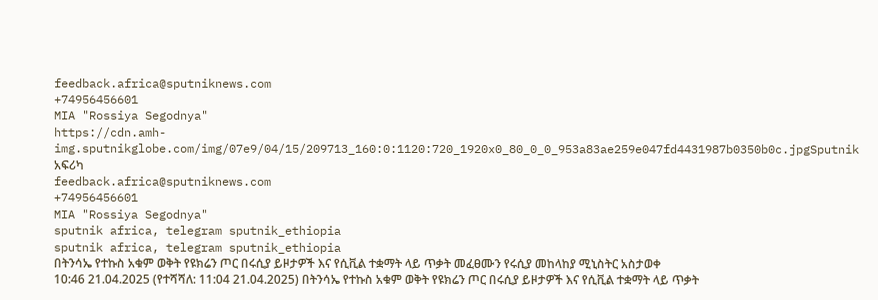feedback.africa@sputniknews.com
+74956456601
MIA "Rossiya Segodnya"
https://cdn.amh-img.sputnikglobe.com/img/07e9/04/15/209713_160:0:1120:720_1920x0_80_0_0_953a83ae259e047fd4431987b0350b0c.jpgSputnik አፍሪካ
feedback.africa@sputniknews.com
+74956456601
MIA "Rossiya Segodnya"
sputnik africa, telegram sputnik_ethiopia
sputnik africa, telegram sputnik_ethiopia
በትንሳኤ የተኩስ አቁም ወቅት የዩክሬን ጦር በሩሲያ ይዞታዎች እና የሲቪል ተቋማት ላይ ጥቃት መፈፀሙን የሩሲያ መከላከያ ሚኒስትር አስታወቀ
10:46 21.04.2025 (የተሻሻለ: 11:04 21.04.2025) በትንሳኤ የተኩስ አቁም ወቅት የዩክሬን ጦር በሩሲያ ይዞታዎች እና የሲቪል ተቋማት ላይ ጥቃት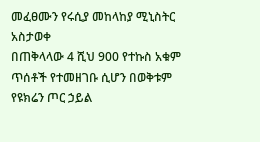መፈፀሙን የሩሲያ መከላከያ ሚኒስትር አስታወቀ
በጠቅላላው 4 ሺህ 900 የተኩስ አቁም ጥሰቶች የተመዘገቡ ሲሆን በወቅቱም የዩክሬን ጦር ኃይል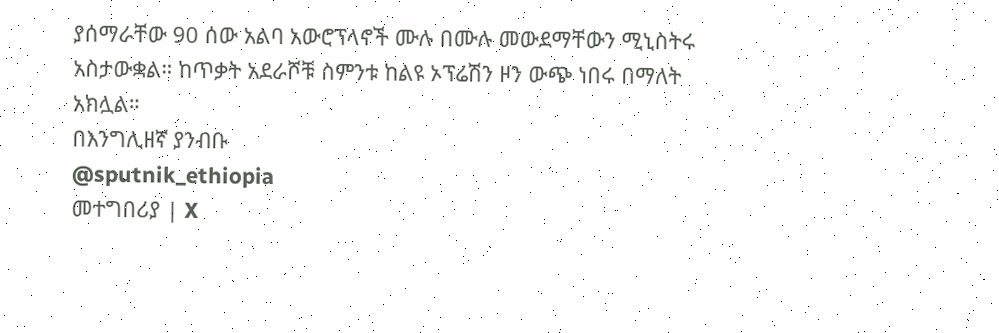ያሰማራቸው 90 ሰው አልባ አውሮፕላኖች ሙሉ በሙሉ መውደማቸውን ሚኒስትሩ አስታውቋል። ከጥቃት አደራሾቹ ስምንቱ ከልዩ ኦፕሬሽን ዞን ውጭ ነበሩ በማለት አክሏል።
በእንግሊዘኛ ያንብቡ
@sputnik_ethiopia
መተግበሪያ | X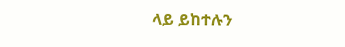ላይ ይከተሉን